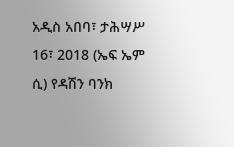አዲስ አበባ፣ ታሕሣሥ 16፣ 2018 (ኤፍ ኤም ሲ) የዳሽን ባንክ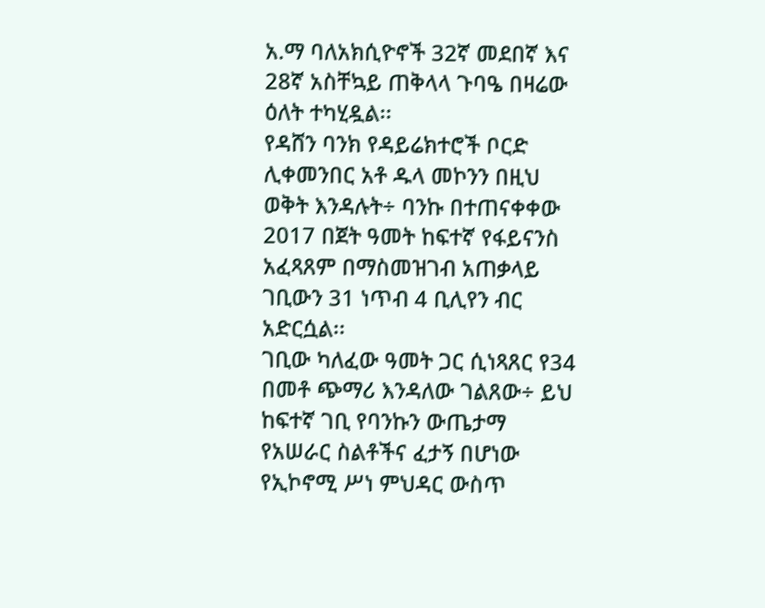አ.ማ ባለአክሲዮኖች 32ኛ መደበኛ እና 28ኛ አስቸኳይ ጠቅላላ ጉባዔ በዛሬው ዕለት ተካሂዷል፡፡
የዳሸን ባንክ የዳይሬክተሮች ቦርድ ሊቀመንበር አቶ ዱላ መኮንን በዚህ ወቅት እንዳሉት÷ ባንኩ በተጠናቀቀው 2017 በጀት ዓመት ከፍተኛ የፋይናንስ አፈጻጸም በማስመዝገብ አጠቃላይ ገቢውን 31 ነጥብ 4 ቢሊየን ብር አድርሷል፡፡
ገቢው ካለፈው ዓመት ጋር ሲነጻጸር የ34 በመቶ ጭማሪ እንዳለው ገልጸው÷ ይህ ከፍተኛ ገቢ የባንኩን ውጤታማ የአሠራር ስልቶችና ፈታኝ በሆነው የኢኮኖሚ ሥነ ምህዳር ውስጥ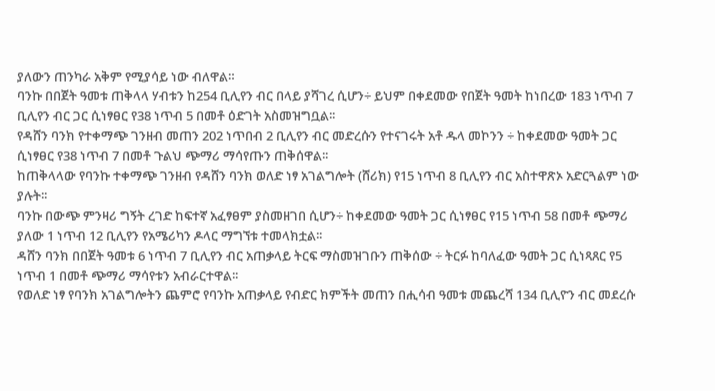ያለውን ጠንካራ አቅም የሚያሳይ ነው ብለዋል።
ባንኩ በበጀት ዓመቱ ጠቅላላ ሃብቱን ከ254 ቢሊየን ብር በላይ ያሻገረ ሲሆን÷ ይህም በቀደመው የበጀት ዓመት ከነበረው 183 ነጥብ 7 ቢሊየን ብር ጋር ሲነፃፀር የ38 ነጥብ 5 በመቶ ዕድገት አስመዝግቧል፡፡
የዳሸን ባንክ የተቀማጭ ገንዘብ መጠን 202 ነጥበብ 2 ቢሊየን ብር መድረሱን የተናገሩት አቶ ዱላ መኮንን ÷ ከቀደመው ዓመት ጋር ሲነፃፀር የ38 ነጥብ 7 በመቶ ጉልህ ጭማሪ ማሳየጡን ጠቅሰዋል፡፡
ከጠቅላላው የባንኩ ተቀማጭ ገንዘብ የዳሸን ባንክ ወለድ ነፃ አገልግሎት (ሸሪክ) የ15 ነጥብ 8 ቢሊየን ብር አስተዋጽኦ አድርጓልም ነው ያሉት፡፡
ባንኩ በውጭ ምንዛሪ ግኝት ረገድ ከፍተኛ አፈፃፀም ያስመዘገበ ሲሆን÷ ከቀደመው ዓመት ጋር ሲነፃፀር የ15 ነጥብ 58 በመቶ ጭማሪ ያለው 1 ነጥብ 12 ቢሊየን የአሜሪካን ዶላር ማግኘቱ ተመላክቷል፡፡
ዳሸን ባንክ በበጀት ዓመቱ 6 ነጥብ 7 ቢሊየን ብር አጠቃላይ ትርፍ ማስመዝገቡን ጠቅሰው ÷ ትርፉ ከባለፈው ዓመት ጋር ሲነጻጸር የ5 ነጥብ 1 በመቶ ጭማሪ ማሳየቱን አብራርተዋል፡፡
የወለድ ነፃ የባንክ አገልግሎትን ጨምሮ የባንኩ አጠቃላይ የብድር ክምችት መጠን በሒሳብ ዓመቱ መጨረሻ 134 ቢሊዮን ብር መደረሱ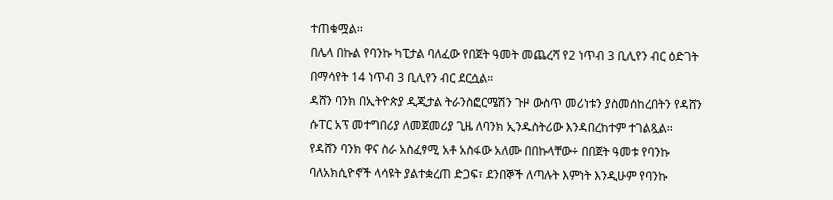ተጠቁሟል፡፡
በሌላ በኩል የባንኩ ካፒታል ባለፈው የበጀት ዓመት መጨረሻ የ2 ነጥብ 3 ቢሊየን ብር ዕድገት በማሳየት 14 ነጥብ 3 ቢሊየን ብር ደርሷል።
ዳሸን ባንክ በኢትዮጵያ ዲጂታል ትራንስፎርሜሽን ጉዞ ውስጥ መሪነቱን ያስመሰከረበትን የዳሸን ሱፐር አፕ መተግበሪያ ለመጀመሪያ ጊዜ ለባንክ ኢንዱስትሪው እንዳበረከተም ተገልጿል፡፡
የዳሸን ባንክ ዋና ስራ አስፈፃሚ አቶ አስፋው አለሙ በበኩላቸው÷ በበጀት ዓመቱ የባንኩ ባለአክሲዮኖች ላሳዩት ያልተቋረጠ ድጋፍ፣ ደንበኞች ለጣሉት እምነት እንዲሁም የባንኩ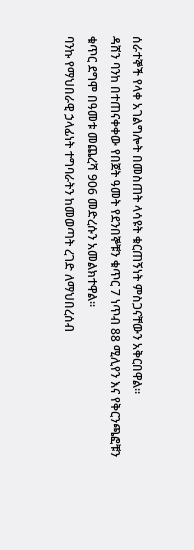ሰራተኞች የላቀ አገልግሎት በመስጠት ላሳዩት ቁርጠኝነት ምስጋናቸውን አቅርበዋል።
ዳሸን ባንከ በተጠናቀቀው የበጀት ዓመት የደንበኞቹን ቁጥር 7 ነጥብ 88 ሚሊየን እና የቅርንጫፎቹን ቁጥር ደግሞ በዓመቱ መጨረሻ 906 መድረሱን አመልክተዋል፡፡
ባንኩ የማህበራዊ ኃላፊነት ተግባራትን ከመወጣት ረገድ ለማህበረሰብ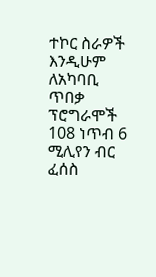ተኮር ስራዎች እንዲሁም ለአካባቢ ጥበቃ ፕሮግራሞች 108 ነጥብ 6 ሚሊየን ብር ፈሰስ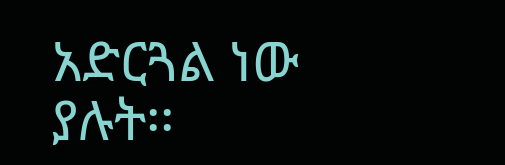አድርጓል ነው ያሉት፡፡